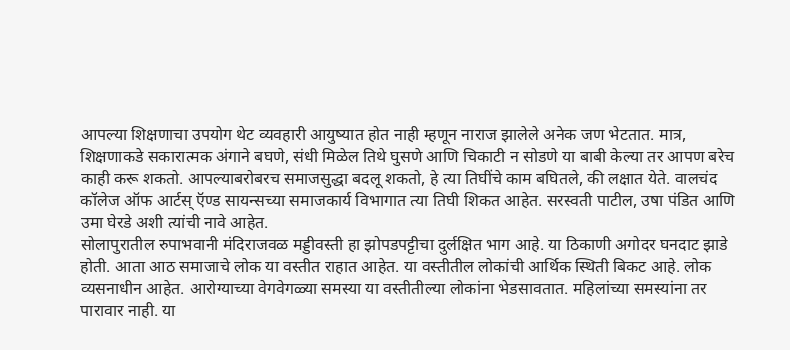आपल्या शिक्षणाचा उपयोग थेट व्यवहारी आयुष्यात होत नाही म्हणून नाराज झालेले अनेक जण भेटतात. मात्र, शिक्षणाकडे सकारात्मक अंगाने बघणे, संधी मिळेल तिथे घुसणे आणि चिकाटी न सोडणे या बाबी केल्या तर आपण बरेच काही करू शकतो. आपल्याबरोबरच समाजसुद्धा बदलू शकतो, हे त्या तिघींचे काम बघितले, की लक्षात येते. वालचंद कॉलेज ऑफ आर्टस् ऍण्ड सायन्सच्या समाजकार्य विभागात त्या तिघी शिकत आहेत. सरस्वती पाटील, उषा पंडित आणि उमा घेरडे अशी त्यांची नावे आहेत.
सोलापुरातील रुपाभवानी मंदिराजवळ मड्डीवस्ती हा झोपडपट्टीचा दुर्लक्षित भाग आहे. या ठिकाणी अगोदर घनदाट झाडे होती. आता आठ समाजाचे लोक या वस्तीत राहात आहेत. या वस्तीतील लोकांची आर्थिक स्थिती बिकट आहे. लोक व्यसनाधीन आहेत. आरोग्याच्या वेगवेगळ्या समस्या या वस्तीतील्या लोकांना भेडसावतात. महिलांच्या समस्यांना तर पारावार नाही. या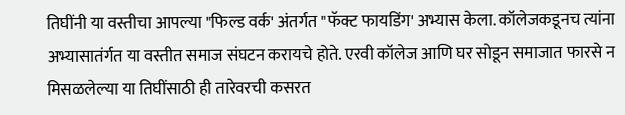तिघींनी या वस्तीचा आपल्या "फिल्ड वर्क' अंतर्गत "फॅक्ट फायडिंग' अभ्यास केला. कॉलेजकडूनच त्यांना अभ्यासातंर्गत या वस्तीत समाज संघटन करायचे होते. एरवी कॉलेज आणि घर सोडून समाजात फारसे न मिसळलेल्या या तिघींसाठी ही तारेवरची कसरत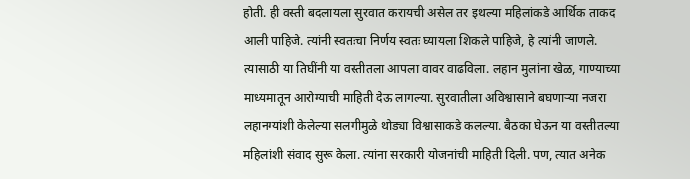होती. ही वस्ती बदलायला सुरवात करायची असेल तर इथल्या महिलांकडे आर्थिक ताकद आली पाहिजे. त्यांनी स्वतःचा निर्णय स्वतः घ्यायला शिकले पाहिजे, हे त्यांनी जाणले. त्यासाठी या तिघींनी या वस्तीतला आपला वावर वाढविला. लहान मुलांना खेळ, गाण्याच्या माध्यमातून आरोग्याची माहिती देऊ लागल्या. सुरवातीला अविश्वासाने बघणाऱ्या नजरा लहानग्यांशी केलेल्या सलगीमुळे थोड्या विश्वासाकडे कलल्या. बैठका घेऊन या वस्तीतल्या महिलांशी संवाद सुरू केला. त्यांना सरकारी योजनांची माहिती दिली. पण, त्यात अनेक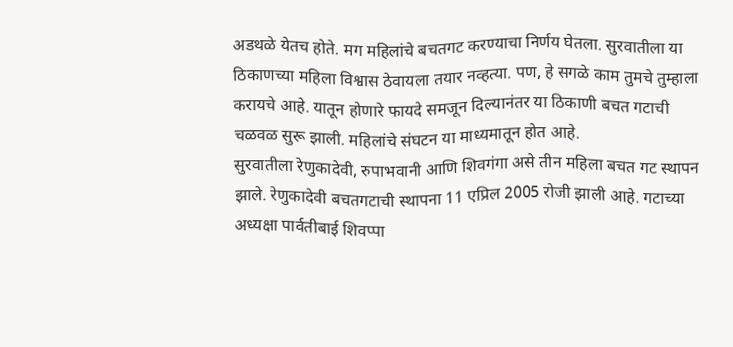अडथळे येतच होते. मग महिलांचे बचतगट करण्याचा निर्णय घेतला. सुरवातीला या ठिकाणच्या महिला विश्वास ठेवायला तयार नव्हत्या. पण, हे सगळे काम तुमचे तुम्हाला करायचे आहे. यातून होणारे फायदे समजून दिल्यानंतर या ठिकाणी बचत गटाची चळवळ सुरू झाली. महिलांचे संघटन या माध्यमातून होत आहे.
सुरवातीला रेणुकादेवी, रुपाभवानी आणि शिवगंगा असे तीन महिला बचत गट स्थापन झाले. रेणुकादेवी बचतगटाची स्थापना 11 एप्रिल 2005 रोजी झाली आहे. गटाच्या अध्यक्षा पार्वतीबाई शिवप्पा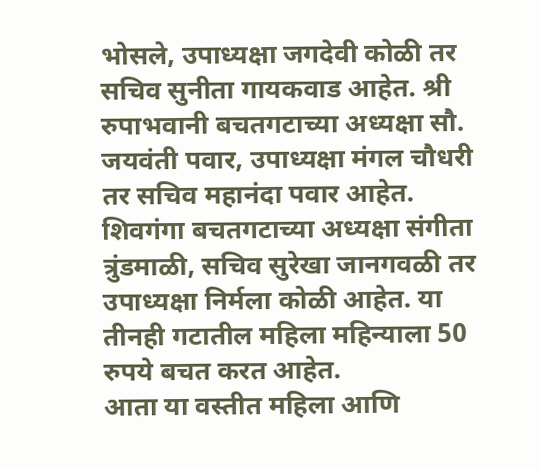भोसले, उपाध्यक्षा जगदेवी कोळी तर सचिव सुनीता गायकवाड आहेत. श्री रुपाभवानी बचतगटाच्या अध्यक्षा सौ. जयवंती पवार, उपाध्यक्षा मंगल चौधरी तर सचिव महानंदा पवार आहेत. शिवगंगा बचतगटाच्या अध्यक्षा संगीता त्रुंडमाळी, सचिव सुरेखा जानगवळी तर उपाध्यक्षा निर्मला कोळी आहेत. या तीनही गटातील महिला महिन्याला 50 रुपये बचत करत आहेत.
आता या वस्तीत महिला आणि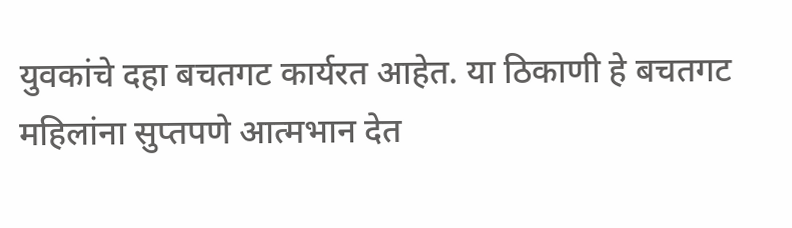युवकांचे दहा बचतगट कार्यरत आहेत. या ठिकाणी हे बचतगट महिलांना सुप्तपणे आत्मभान देत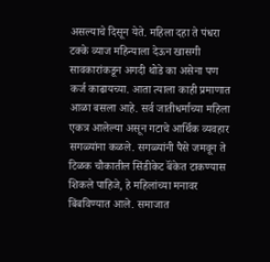असल्याचे दिसून येते. महिला दहा ते पंधरा टक्के व्याज महिन्याला देऊन खासगी सावकारांकडून अगदी थोडे का असेना पण कर्ज काढायच्या. आता त्याला काही प्रमाणात आळा बसला आहे. सर्व जातीधर्माच्या महिला एकत्र आलेल्या असून गटाचे आर्थिक व्यवहार सगळ्यांना कळले. सगळ्यांनी पैसे जमवून ते टिळक चौकातील सिंडीकेट बॅंकेत टाकण्यास शिकले पाहिजे, हे महिलांच्या मनावर बिंबविण्यात आले. समाजात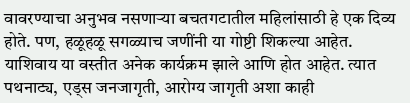वावरण्याचा अनुभव नसणाऱ्या बचतगटातील महिलांसाठी हे एक दिव्य होते. पण, हळूहळू सगळ्याच जणींनी या गोष्टी शिकल्या आहेत. याशिवाय या वस्तीत अनेक कार्यक्रम झाले आणि होत आहेत. त्यात पथनाट्य, एड्स जनजागृती, आरोग्य जागृती अशा काही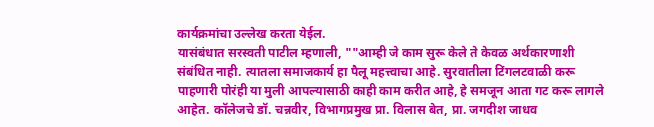कार्यक्रमांचा उल्लेख करता येईल.
यासंबंधात सरस्वती पाटील म्हणाली, ""आम्ही जे काम सुरू केले ते केवळ अर्थकारणाशी संबंधित नाही. त्यातला समाजकार्य हा पैलू महत्त्वाचा आहे. सुरवातीला टिंगलटवाळी करू पाहणारी पोरंही या मुली आपल्यासाठी काही काम करीत आहे, हे समजून आता गट करू लागले आहेत. कॉलेजचे डॉ. चन्नवीर, विभागप्रमुख प्रा. विलास बेत, प्रा. जगदीश जाधव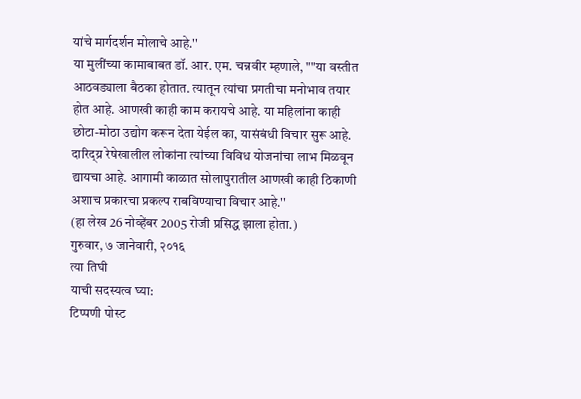यांचे मार्गदर्शन मोलाचे आहे.''
या मुलींच्या कामाबाबत डॉ. आर. एम. चन्नवीर म्हणाले, ""या वस्तीत आठवड्याला बैठका होतात. त्यातून त्यांचा प्रगतीचा मनोभाव तयार होत आहे. आणखी काही काम करायचे आहे. या महिलांना काही छोटा-मोठा उद्योग करून देता येईल का, यासंबंधी विचार सुरू आहे. दारिद्य्र रेषेखालील लोकांना त्यांच्या विविध योजनांचा लाभ मिळवून द्यायचा आहे. आगामी काळात सोलापुरातील आणखी काही ठिकाणी अशाच प्रकारचा प्रकल्प राबविण्याचा विचार आहे.''
(हा लेख 26 नोव्हेंबर 2005 रोजी प्रसिद्ध झाला होता.)
गुरुवार, ७ जानेवारी, २०१६
त्या तिघी
याची सदस्यत्व घ्या:
टिप्पणी पोस्ट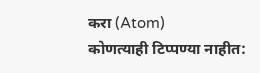करा (Atom)
कोणत्याही टिप्पण्या नाहीत: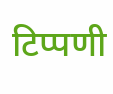टिप्पणी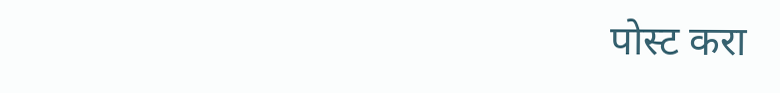पोस्ट करा